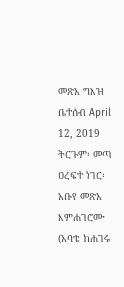መጽአ ግእዝ ቤተሰብ April 12, 2019 ትርጉም፡ መጣ ዐረፍተ ነገር፡ አቡየ መጽአ እምሐገሮሙ (አባቴ ከሐገሩ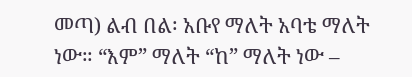መጣ) ልብ በል፡ አቡየ ማለት አባቴ ማለት ነው። “እም” ማለት “ከ” ማለት ነው –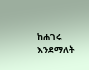ከሐገሩ እንደማለት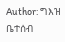Author: ግእዝ ቤተሰብ